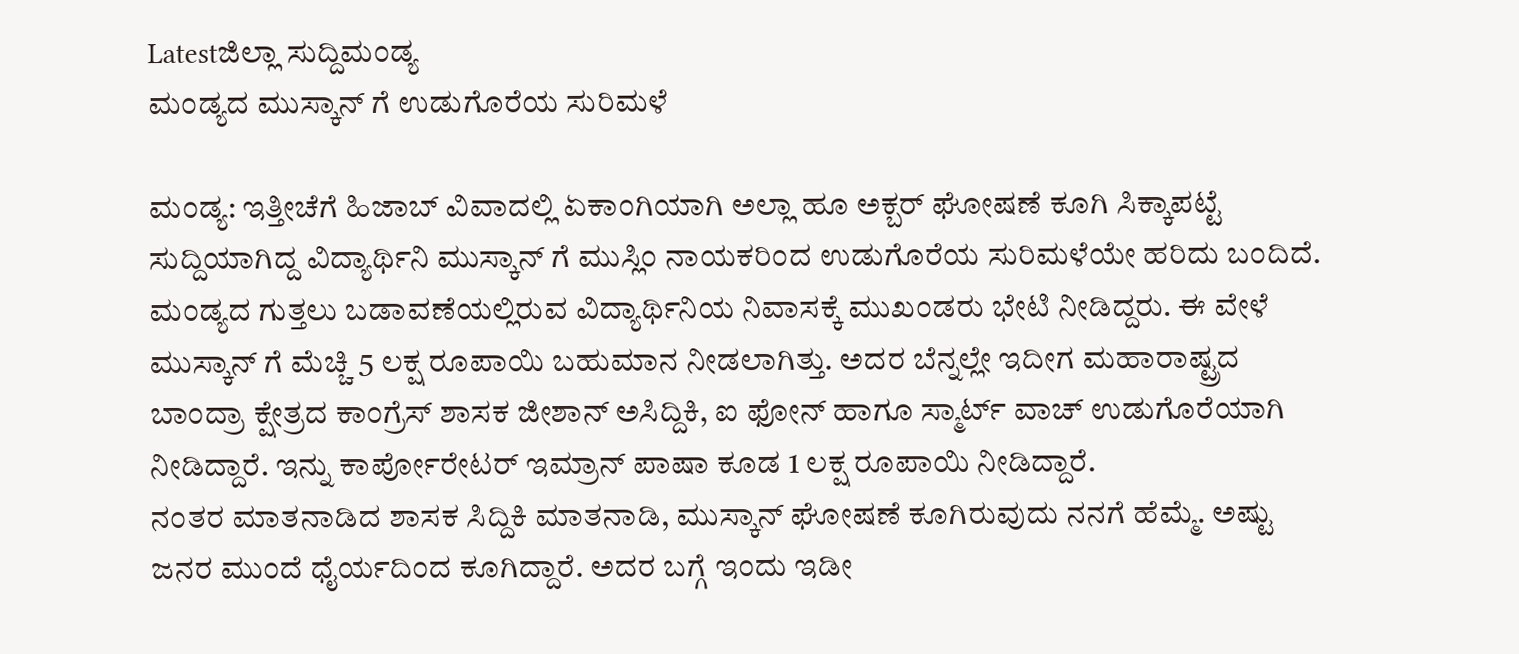Latestಜಿಲ್ಲಾ ಸುದ್ದಿಮಂಡ್ಯ
ಮಂಡ್ಯದ ಮುಸ್ಕಾನ್ ಗೆ ಉಡುಗೊರೆಯ ಸುರಿಮಳೆ

ಮಂಡ್ಯ: ಇತ್ತೀಚೆಗೆ ಹಿಜಾಬ್ ವಿವಾದಲ್ಲಿ ಏಕಾಂಗಿಯಾಗಿ ಅಲ್ಲಾ ಹೂ ಅಕ್ಬರ್ ಘೋಷಣೆ ಕೂಗಿ ಸಿಕ್ಕಾಪಟ್ಟೆ ಸುದ್ದಿಯಾಗಿದ್ದ ವಿದ್ಯಾರ್ಥಿನಿ ಮುಸ್ಕಾನ್ ಗೆ ಮುಸ್ಲಿಂ ನಾಯಕರಿಂದ ಉಡುಗೊರೆಯ ಸುರಿಮಳೆಯೇ ಹರಿದು ಬಂದಿದೆ.
ಮಂಡ್ಯದ ಗುತ್ತಲು ಬಡಾವಣೆಯಲ್ಲಿರುವ ವಿದ್ಯಾರ್ಥಿನಿಯ ನಿವಾಸಕ್ಕೆ ಮುಖಂಡರು ಭೇಟಿ ನೀಡಿದ್ದರು. ಈ ವೇಳೆ ಮುಸ್ಕಾನ್ ಗೆ ಮೆಚ್ಚಿ 5 ಲಕ್ಷ ರೂಪಾಯಿ ಬಹುಮಾನ ನೀಡಲಾಗಿತ್ತು. ಅದರ ಬೆನ್ನಲ್ಲೇ ಇದೀಗ ಮಹಾರಾಷ್ಟ್ರದ ಬಾಂದ್ರಾ ಕ್ಷೇತ್ರದ ಕಾಂಗ್ರೆಸ್ ಶಾಸಕ ಜೀಶಾನ್ ಅಸಿದ್ದಿಕಿ, ಐ ಫೋನ್ ಹಾಗೂ ಸ್ಮಾರ್ಟ್ ವಾಚ್ ಉಡುಗೊರೆಯಾಗಿ ನೀಡಿದ್ದಾರೆ. ಇನ್ನು ಕಾರ್ಪೋರೇಟರ್ ಇಮ್ರಾನ್ ಪಾಷಾ ಕೂಡ 1 ಲಕ್ಷ ರೂಪಾಯಿ ನೀಡಿದ್ದಾರೆ.
ನಂತರ ಮಾತನಾಡಿದ ಶಾಸಕ ಸಿದ್ದಿಕಿ ಮಾತನಾಡಿ, ಮುಸ್ಕಾನ್ ಘೋಷಣೆ ಕೂಗಿರುವುದು ನನಗೆ ಹೆಮ್ಮೆ. ಅಷ್ಟು ಜನರ ಮುಂದೆ ಧೈರ್ಯದಿಂದ ಕೂಗಿದ್ದಾರೆ. ಅದರ ಬಗ್ಗೆ ಇಂದು ಇಡೀ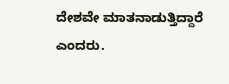ದೇಶವೇ ಮಾತನಾಡುತ್ತಿದ್ದಾರೆ ಎಂದರು.